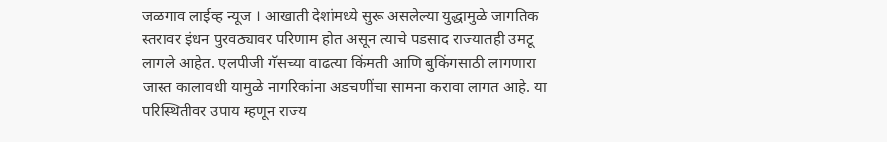जळगाव लाईव्ह न्यूज । आखाती देशांमध्ये सुरू असलेल्या युद्धामुळे जागतिक स्तरावर इंधन पुरवठ्यावर परिणाम होत असून त्याचे पडसाद राज्यातही उमटू लागले आहेत. एलपीजी गॅसच्या वाढत्या किंमती आणि बुकिंगसाठी लागणारा जास्त कालावधी यामुळे नागरिकांना अडचणींचा सामना करावा लागत आहे. या परिस्थितीवर उपाय म्हणून राज्य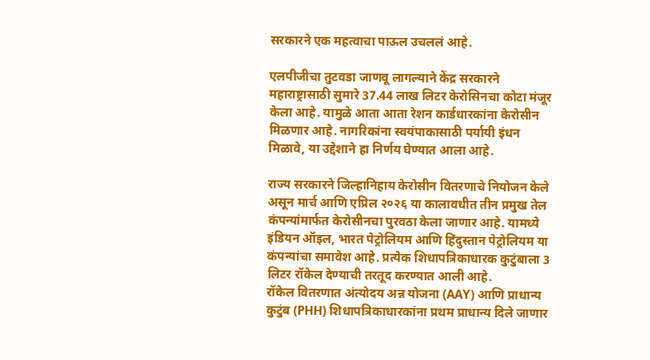सरकारने एक महत्वाचा पाऊल उचललं आहे.

एलपीजीचा तुटवडा जाणवू लागल्याने केंद्र सरकारने महाराष्ट्रासाठी सुमारे 37.44 लाख लिटर केरोसिनचा कोटा मंजूर केला आहे. यामुळे आता आता रेशन कार्डधारकांना केरोसीन मिळणार आहे. नागरिकांना स्वयंपाकासाठी पर्यायी इंधन मिळावे, या उद्देशाने हा निर्णय घेण्यात आला आहे.

राज्य सरकारने जिल्हानिहाय केरोसीन वितरणाचे नियोजन केले असून मार्च आणि एप्रिल २०२६ या कालावधीत तीन प्रमुख तेल कंपन्यांमार्फत केरोसीनचा पुरवठा केला जाणार आहे. यामध्ये इंडियन ऑइल, भारत पेट्रोलियम आणि हिंदुस्तान पेट्रोलियम या कंपन्यांचा समावेश आहे. प्रत्येक शिधापत्रिकाधारक कुटुंबाला 3 लिटर रॉकेल देण्याची तरतूद करण्यात आली आहे.
रॉकेल वितरणात अंत्योदय अन्न योजना (AAY) आणि प्राधान्य कुटुंब (PHH) शिधापत्रिकाधारकांना प्रथम प्राधान्य दिले जाणार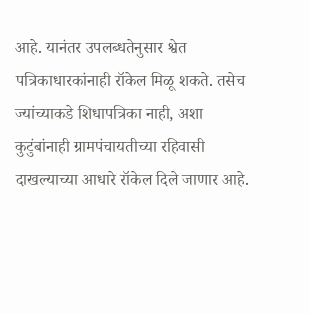आहे. यानंतर उपलब्धतेनुसार श्वेत पत्रिकाधारकांनाही रॉकेल मिळू शकते. तसेच ज्यांच्याकडे शिधापत्रिका नाही, अशा कुटुंबांनाही ग्रामपंचायतीच्या रहिवासी दाखल्याच्या आधारे रॉकेल दिले जाणार आहे.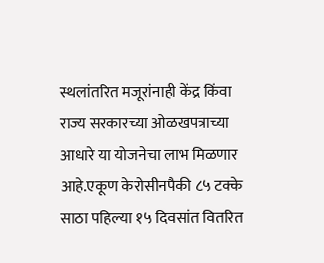स्थलांतरित मजूरांनाही केंद्र किंवा राज्य सरकारच्या ओळखपत्राच्या आधारे या योजनेचा लाभ मिळणार आहे.एकूण केरोसीनपैकी ८५ टक्के साठा पहिल्या १५ दिवसांत वितरित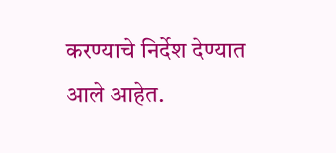करण्याचे निर्देश देण्यात आले आहेत.